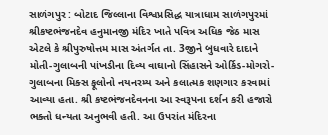સાળંગપુર : બોટાદ જિલ્લાના વિશ્વપ્રસિદ્ધ યાત્રાધામ સાળંગપુરમાં શ્રીકષ્ટભંજનદેવ હનુમાનજી મંદિર ખાતે પવિત્ર અધિક જેઠ માસ એટલે કે શ્રીપુરુષોત્તમ માસ અંતર્ગત તા. 3જીને બુધવારે દાદાને મોતી-ગુલાબની પાંખડીના દિવ્ય વાઘાનો સિંહાસને ઓર્કિડ-મોગરો-ગુલાબના મિક્સ ફૂલોનો નયનરમ્ય અને કલાત્મક શણગાર કરવામાં આવ્યા હતા. શ્રી કષ્ટભંજનદેવનના આ સ્વરૂપના દર્શન કરી હજારો ભક્તો ધન્યતા અનુભવી હતી. આ ઉપરાંત મંદિરના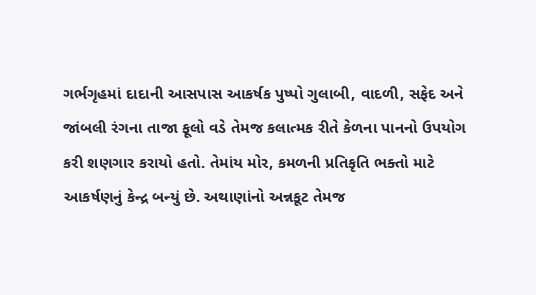ગર્ભગૃહમાં દાદાની આસપાસ આકર્ષક પુષ્પો ગુલાબી, વાદળી, સફેદ અને જાંબલી રંગના તાજા ફૂલો વડે તેમજ કલાત્મક રીતે કેળના પાનનો ઉપયોગ કરી શણગાર કરાયો હતો. તેમાંય મોર, કમળની પ્રતિકૃતિ ભક્તો માટે આકર્ષણનું કેન્દ્ર બન્યું છે. અથાણાંનો અન્નકૂટ તેમજ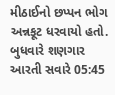મીઠાઈનો છપ્પન ભોગ અન્નકૂટ ધરવાયો હતો. બુધવારે શણગાર આરતી સવારે 05:45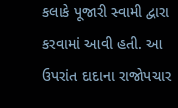કલાકે પૂજારી સ્વામી દ્વારા કરવામાં આવી હતી. આ ઉપરાંત દાદાના રાજોપચાર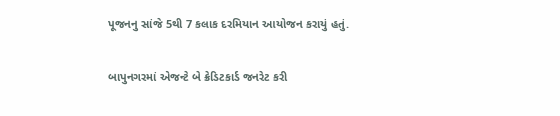પૂજનનુ સાંજે 5થી 7 કલાક દરમિયાન આયોજન કરાયું હતું.

બાપુનગરમાં એજન્ટે બે ક્રેડિટકાર્ડ જનરેટ કરી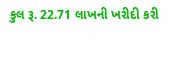કુલ રૂ. 22.71 લાખની ખરીદી કરી